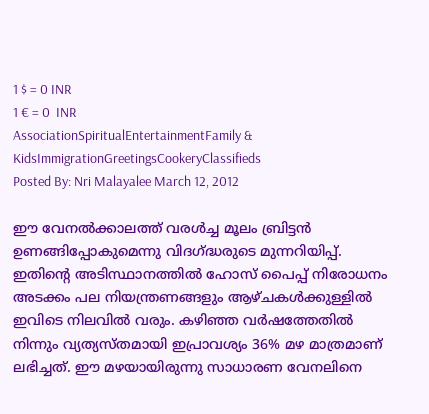1 $ = 0 INR
1 € = 0  INR
AssociationSpiritualEntertainmentFamily & KidsImmigrationGreetingsCookeryClassifieds
Posted By: Nri Malayalee March 12, 2012

ഈ വേനല്‍ക്കാലത്ത് വരള്‍ച്ച മൂലം ബ്രിട്ടന്‍ ഉണങ്ങിപ്പോകുമെന്നു വിദഗ്ദ്ധരുടെ മുന്നറിയിപ്പ്. ഇതിന്റെ അടിസ്ഥാനത്തില്‍ ഹോസ് പൈപ്പ് നിരോധനം അടക്കം പല നിയന്ത്രണങ്ങളും ആഴ്ചകള്‍ക്കുള്ളില്‍ ഇവിടെ നിലവില്‍ വരും. കഴിഞ്ഞ വര്‍ഷത്തേതില്‍ നിന്നും വ്യത്യസ്തമായി ഇപ്രാവശ്യം 36% മഴ മാത്രമാണ് ലഭിച്ചത്. ഈ മഴയായിരുന്നു സാധാരണ വേനലിനെ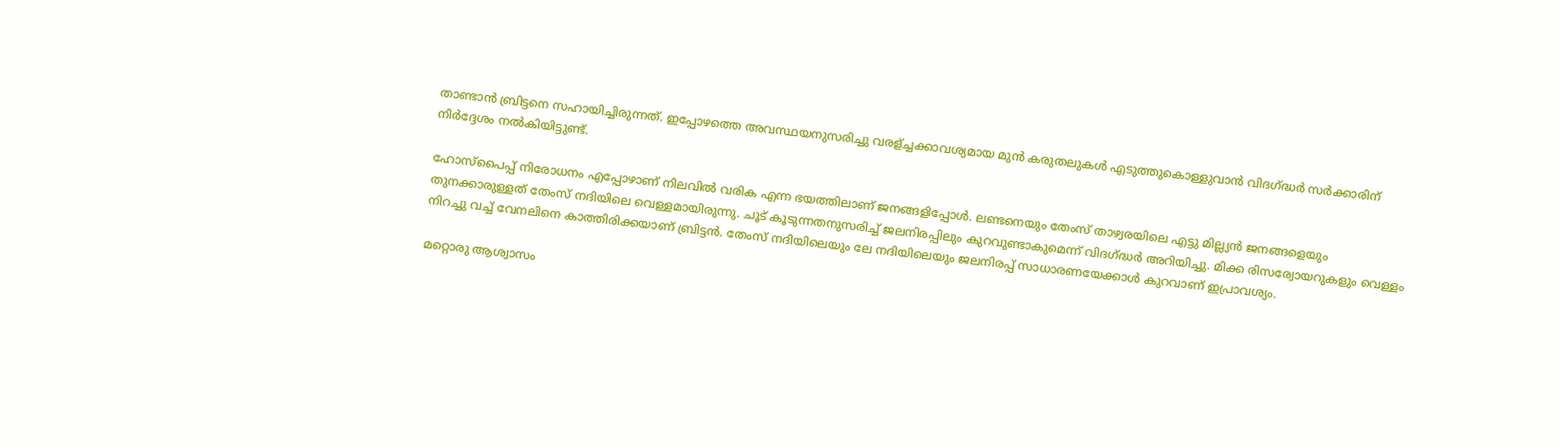താണ്ടാന്‍ ബ്രിട്ടനെ സഹായിച്ചിരുന്നത്. ഇപ്പോഴത്തെ അവസ്ഥയനുസരിച്ചു വരള്ച്ചക്കാവശ്യമായ മുന്‍ കരുതലുകള്‍ എടുത്തുകൊള്ളുവാന്‍ വിദഗ്ദ്ധര്‍ സര്‍ക്കാരിന് നിര്‍ദ്ദേശം നല്‍കിയിട്ടുണ്ട്.

ഹോസ്പൈപ്പ്‌ നിരോധനം എപ്പോഴാണ് നിലവില്‍ വരിക എന്ന ഭയത്തിലാണ് ജനങ്ങളിപ്പോള്‍. ലണ്ടനെയും തേംസ് താഴ്വരയിലെ എട്ടു മില്ല്യന്‍ ജനങ്ങളെയും തുനക്കാരുള്ളത് തേംസ് നദിയിലെ വെള്ളമായിരുന്നു. ചൂട് കൂടുന്നതനുസരിച്ച് ജലനിരപ്പിലും കുറവുണ്ടാകുമെന്ന് വിദഗ്ദ്ധര്‍ അറിയിച്ചു. മിക്ക രിസര്വോയറുകളും വെള്ളം നിറച്ചു വച്ച് വേനലിനെ കാത്തിരിക്കയാണ് ബ്രിട്ടന്‍. തേംസ് നദിയിലെയും ലേ നദിയിലെയും ജലനിരപ്പ്‌ സാധാരണയേക്കാള്‍ കുറവാണ് ഇപ്രാവശ്യം.

മറ്റൊരു ആശ്വാസം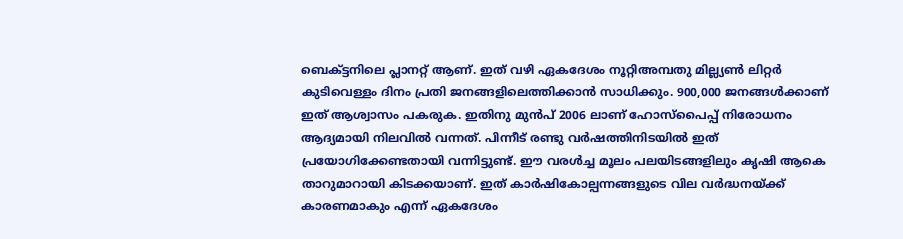ബെക്ട്ടനിലെ പ്ലാനറ്റ്‌ ആണ്. ഇത് വഴി ഏകദേശം നൂറ്റിഅമ്പതു മില്ല്യണ്‍ ലിറ്റര്‍ കുടിവെള്ളം ദിനം പ്രതി ജനങ്ങളിലെത്തിക്കാന്‍ സാധിക്കും. 900,000 ജനങ്ങള്‍ക്കാണ് ഇത് ആശ്വാസം പകരുക. ഇതിനു മുന്‍പ് 2006 ലാണ് ഹോസ്പൈപ്പ്‌ നിരോധനം ആദ്യമായി നിലവില്‍ വന്നത്. പിന്നീട് രണ്ടു വര്‍ഷത്തിനിടയില്‍ ഇത് പ്രയോഗിക്കേണ്ടതായി വന്നിട്ടുണ്ട്. ഈ വരള്‍ച്ച മൂലം പലയിടങ്ങളിലും കൃഷി ആകെ താറുമാറായി കിടക്കയാണ്. ഇത് കാര്‍ഷികോല്പന്നങ്ങളുടെ വില വര്‍ദ്ധനയ്ക്ക് കാരണമാകും എന്ന് ഏകദേശം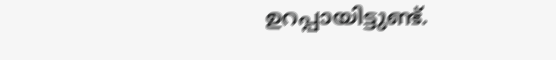ഉറപ്പായിട്ടുണ്ട്.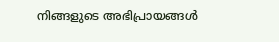നിങ്ങളുടെ അഭിപ്രായങ്ങള്‍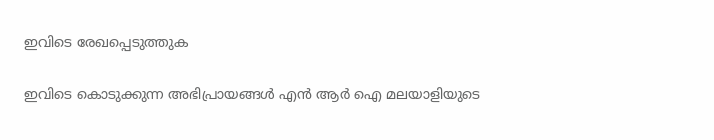ഇവിടെ രേഖപ്പെടുത്തുക

ഇവിടെ കൊടുക്കുന്ന അഭിപ്രായങ്ങള്‍ എന്‍ ആര്‍ ഐ മലയാളിയുടെ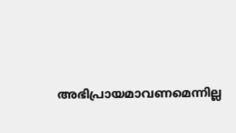അഭിപ്രായമാവണമെന്നില്ല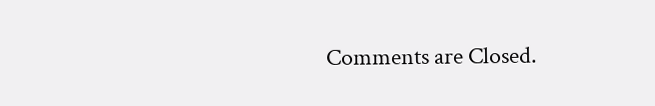Comments are Closed.